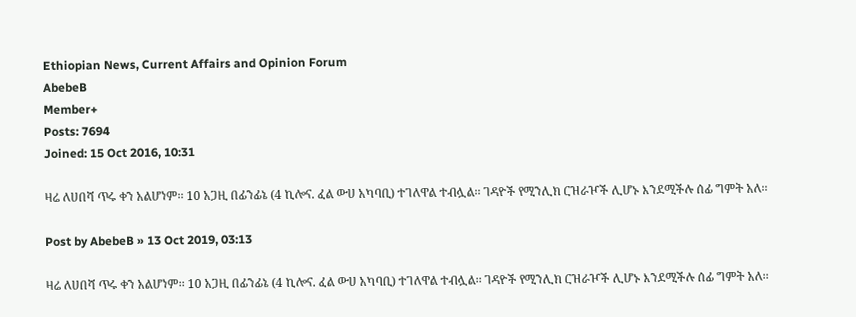Ethiopian News, Current Affairs and Opinion Forum
AbebeB
Member+
Posts: 7694
Joined: 15 Oct 2016, 10:31

ዛሬ ለሀበሻ ጥሩ ቀን አልሆነም፡፡ 10 አጋዚ በፊንፊኔ (4 ኪሎና. ፈል ውሀ አካባቢ) ተገለዋል ተብሏል፡፡ ገዳዮች የሚንሊክ ርዝራዦች ሊሆኑ እንደሚችሉ ሰፊ ግምት አለ፡፡

Post by AbebeB » 13 Oct 2019, 03:13

ዛሬ ለሀበሻ ጥሩ ቀን አልሆነም፡፡ 10 አጋዚ በፊንፊኔ (4 ኪሎና. ፈል ውሀ አካባቢ) ተገለዋል ተብሏል፡፡ ገዳዮች የሚንሊክ ርዝራዦች ሊሆኑ እንደሚችሉ ሰፊ ግምት አለ፡፡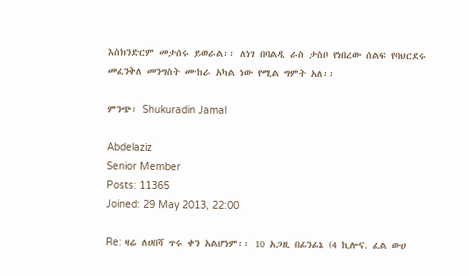እስክንድርም መታሰሩ ይወራል፡፡ ለነገ በባልዲ ራስ ታስቦ የነበረው ሰልፍ የባህርደሩ መፈንቅለ መንግስት ሙከራ አካል ነው የሚል ግምት አለ፡፡

ምንጭ፡ Shukuradin Jamal

Abdelaziz
Senior Member
Posts: 11365
Joined: 29 May 2013, 22:00

Re: ዛሬ ለሀበሻ ጥሩ ቀን አልሆነም፡፡ 10 አጋዚ በፊንፊኔ (4 ኪሎና. ፈል ውሀ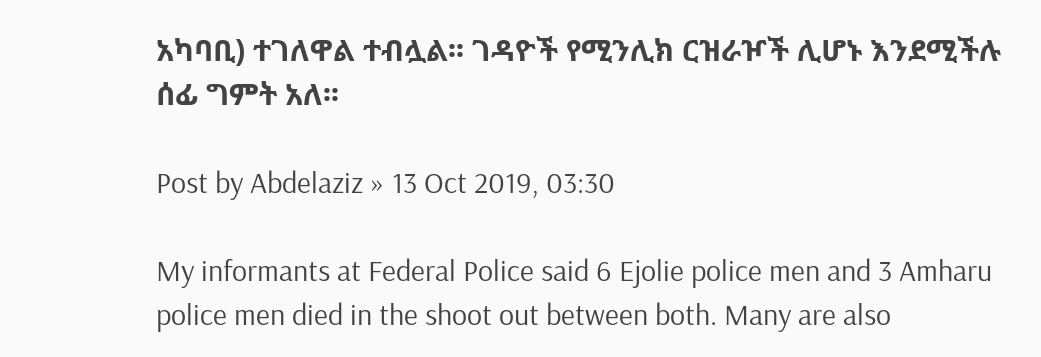አካባቢ) ተገለዋል ተብሏል፡፡ ገዳዮች የሚንሊክ ርዝራዦች ሊሆኑ እንደሚችሉ ሰፊ ግምት አለ፡፡

Post by Abdelaziz » 13 Oct 2019, 03:30

My informants at Federal Police said 6 Ejolie police men and 3 Amharu police men died in the shoot out between both. Many are also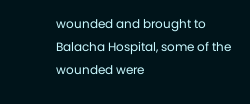wounded and brought to Balacha Hospital, some of the wounded were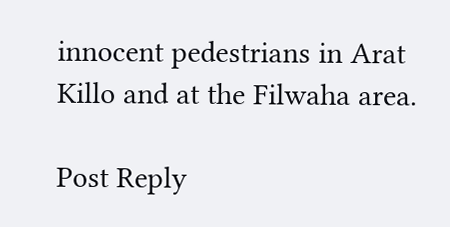innocent pedestrians in Arat Killo and at the Filwaha area.

Post Reply